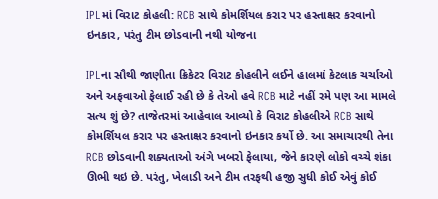IPLમાં વિરાટ કોહલી: RCB સાથે કોમર્શિયલ કરાર પર હસ્તાક્ષર કરવાનો ઇનકાર, પરંતુ ટીમ છોડવાની નથી યોજના

IPLના સૌથી જાણીતા ક્રિકેટર વિરાટ કોહલીને લઈને હાલમાં કેટલાક ચર્ચાઓ અને અફવાઓ ફેલાઈ રહી છે કે તેઓ હવે RCB માટે નહીં રમે પણ આ મામલે સત્ય શું છે? તાજેતરમાં આહેવાલ આવ્યો કે વિરાટ કોહલીએ RCB સાથે કોમર્શિયલ કરાર પર હસ્તાક્ષર કરવાનો ઇનકાર કર્યો છે. આ સમાચારથી તેના RCB છોડવાની શક્યતાઓ અંગે ખબરો ફેલાયા, જેને કારણે લોકો વચ્ચે શંકા ઊભી થઇ છે. પરંતુ, ખેલાડી અને ટીમ તરફથી હજી સુધી કોઈ એવું કોઈ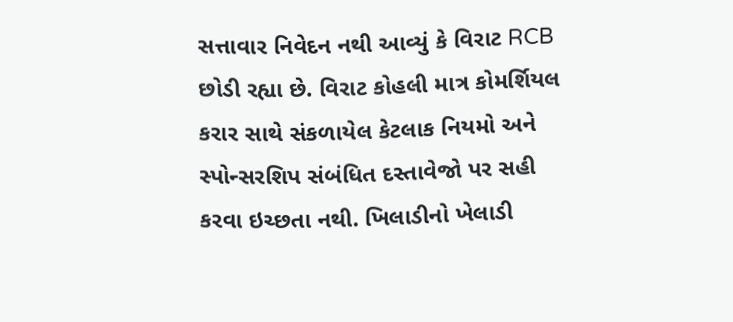સત્તાવાર નિવેદન નથી આવ્યું કે વિરાટ RCB છોડી રહ્યા છે. વિરાટ કોહલી માત્ર કોમર્શિયલ કરાર સાથે સંકળાયેલ કેટલાક નિયમો અને સ્પોન્સરશિપ સંબંધિત દસ્તાવેજો પર સહી કરવા ઇચ્છતા નથી. ખિલાડીનો ખેલાડી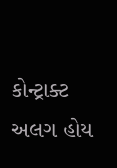કોન્ટ્રાક્ટ અલગ હોય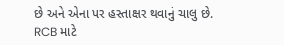છે અને એના પર હસ્તાક્ષર થવાનું ચાલુ છે. RCB માટે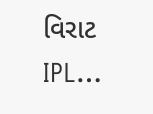વિરાટ IPL…